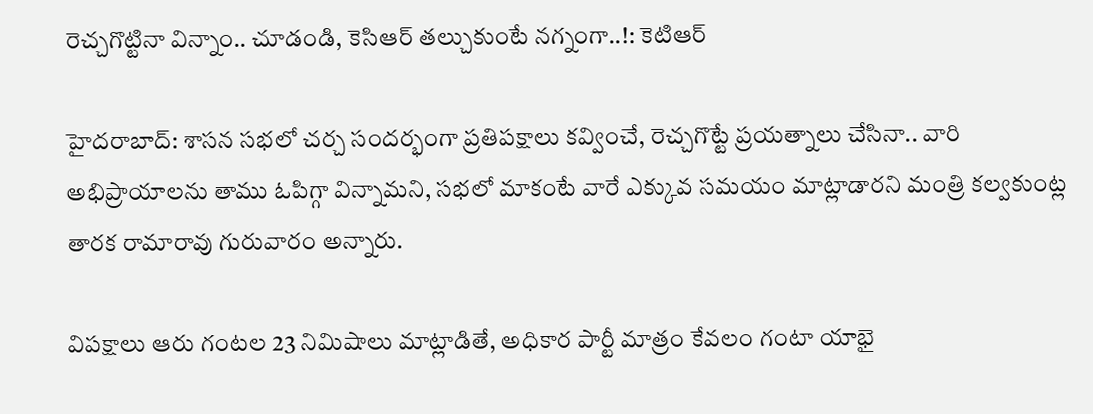రెచ్చగొట్టినా విన్నాం.. చూడండి, కెసిఆర్ తల్చుకుంటే నగ్నంగా..!: కెటిఆర్

హైదరాబాద్: శాసన సభలో చర్చ సందర్భంగా ప్రతిపక్షాలు కవ్వించే, రెచ్చగొట్టే ప్రయత్నాలు చేసినా.. వారి అభిప్రాయాలను తాము ఓపిగ్గా విన్నామని, సభలో మాకంటే వారే ఎక్కువ సమయం మాట్లాడారని మంత్రి కల్వకుంట్ల తారక రామారావు గురువారం అన్నారు.

విపక్షాలు ఆరు గంటల 23 నిమిషాలు మాట్లాడితే, అధికార పార్టీ మాత్రం కేవలం గంటా యాభై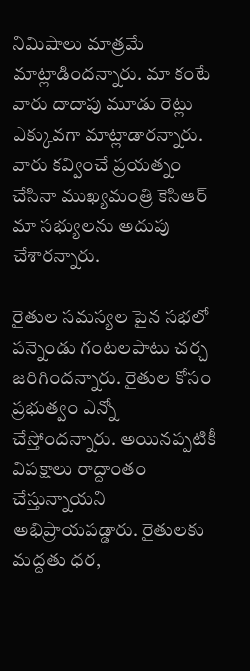నిమిషాలు మాత్రమే మాట్లాడిందన్నారు. మా కంటే వారు దాదాపు మూడు రెట్లు ఎక్కువగా మాట్లాడారన్నారు. వారు కవ్వించే ప్రయత్నం చేసినా ముఖ్యమంత్రి కెసిఆర్ మా సభ్యులను అదుపు చేశారన్నారు.

రైతుల సమస్యల పైన సభలో పన్నెండు గంటలపాటు చర్చ జరిగిందన్నారు. రైతుల కోసం ప్రభుత్వం ఎన్నో చేస్తోందన్నారు. అయినప్పటికీ విపక్షాలు రాద్దాంతం చేస్తున్నాయని అభిప్రాయపడ్డారు. రైతులకు మద్దతు ధర,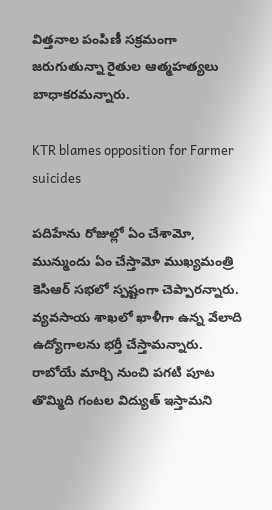విత్తనాల పంపిణీ సక్రమంగా జరుగుతున్నా రైతుల ఆత్మహత్యలు బాధాకరమన్నారు.

KTR blames opposition for Farmer suicides

పదిహేను రోజుల్లో ఏం చేశామో, మున్ముందు ఏం చేస్తామో ముఖ్యమంత్రి కెసిఆర్ సభలో స్పష్టంగా చెప్పారన్నారు. వ్యవసాయ శాఖలో ఖాళీగా ఉన్న వేలాది ఉద్యోగాలను భర్తీ చేస్తామన్నారు. రాబోయే మార్చి నుంచి పగటి పూట తొమ్మిది గంటల విద్యుత్ ఇస్తామని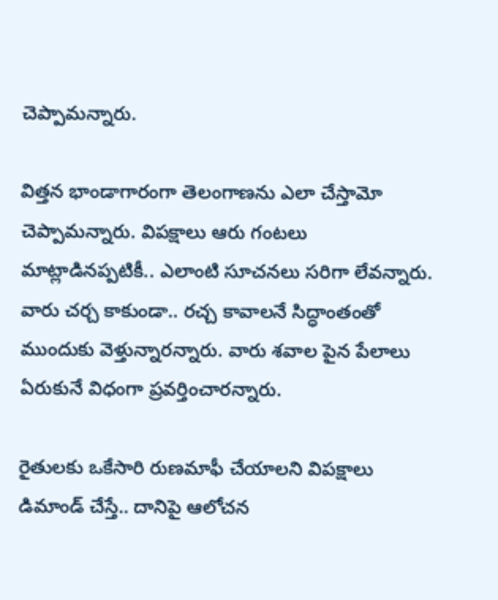చెప్పామన్నారు.

విత్తన భాండాగారంగా తెలంగాణను ఎలా చేస్తామో చెప్పామన్నారు. విపక్షాలు ఆరు గంటలు మాట్లాడినప్పటికీ.. ఎలాంటి సూచనలు సరిగా లేవన్నారు. వారు చర్చ కాకుండా.. రచ్చ కావాలనే సిద్ధాంతంతో ముందుకు వెళ్తున్నారన్నారు. వారు శవాల పైన పేలాలు ఏరుకునే విధంగా ప్రవర్తించారన్నారు.

రైతులకు ఒకేసారి రుణమాఫీ చేయాలని విపక్షాలు డిమాండ్ చేస్తే.. దానిపై ఆలోచన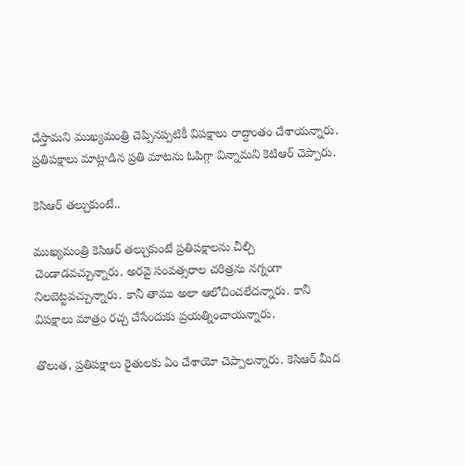చేస్తామని ముఖ్యమంత్రి చెప్పినప్పటికీ విపక్షాలు రాద్దాంతం చేశాయన్నారు. ప్రతిపక్షాలు మాట్లాడిన ప్రతి మాటను ఓపిగ్గా విన్నామని కెటిఆర్ చెప్పారు.

కెసిఆర్ తల్చుకుంటే..

ముఖ్యమంత్రి కెసిఆర్ తల్చుకుంటే ప్రతిపక్షాలను చీల్చి చెండాడవచ్చున్నారు. అరవై సంవత్సరాల చరిత్రను నగ్నంగా నిలబెట్టవచ్చున్నారు. కానీ తాము అలా ఆలోచించలేదన్నారు. కానీ విపక్షాలు మాత్రం రచ్చ చేసేందుకు ప్రయత్నించాయన్నారు.

తొలుత, ప్రతిపక్షాలు రైతులకు ఏం చేశాయో చెప్పాలన్నారు. కెసిఆర్ మీద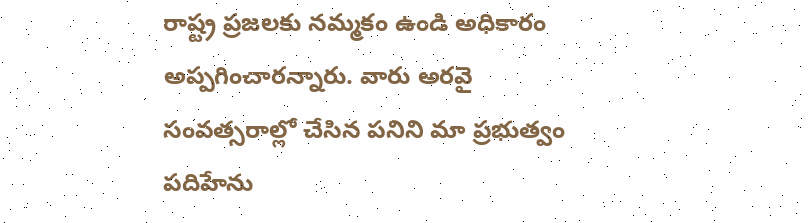రాష్ట్ర ప్రజలకు నమ్మకం ఉండి అధికారం అప్పగించారన్నారు. వారు అరవై సంవత్సరాల్లో చేసిన పనిని మా ప్రభుత్వం పదిహేను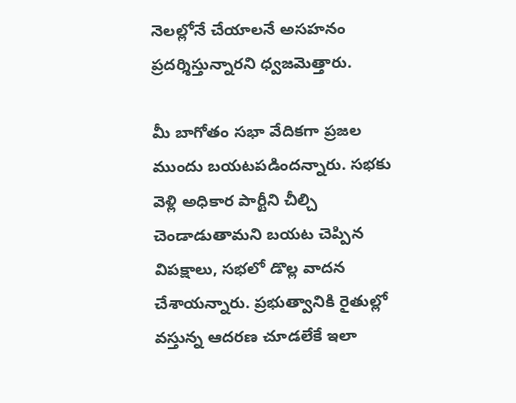నెలల్లోనే చేయాలనే అసహనం ప్రదర్శిస్తున్నారని ధ్వజమెత్తారు.

మీ బాగోతం సభా వేదికగా ప్రజల ముందు బయటపడిందన్నారు. సభకు వెళ్లి అధికార పార్టీని చీల్చి చెండాడుతామని బయట చెప్పిన విపక్షాలు, సభలో డొల్ల వాదన చేశాయన్నారు. ప్రభుత్వానికి రైతుల్లో వస్తున్న ఆదరణ చూడలేకే ఇలా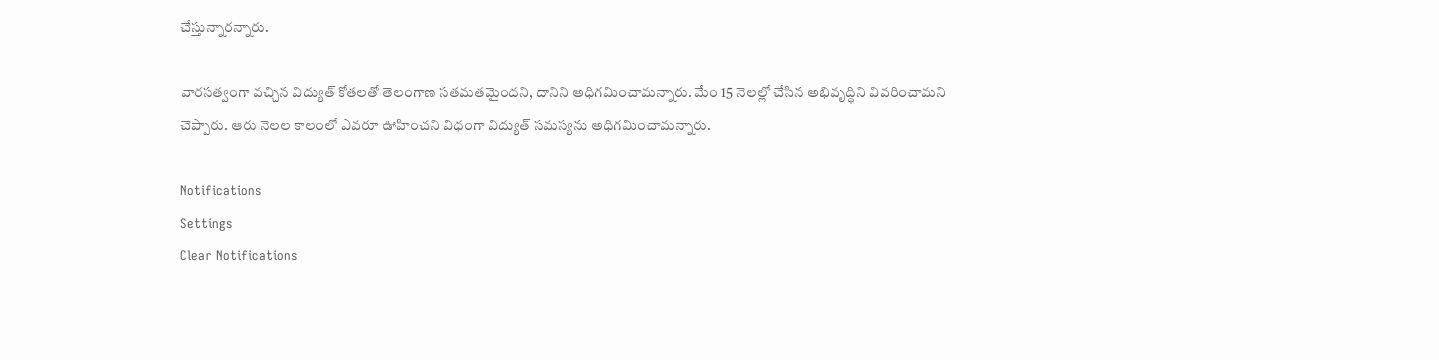చేస్తున్నారన్నారు.

వారసత్వంగా వచ్చిన విద్యుత్ కోతలతో తెలంగాణ సతమతమైందని, దానిని అధిగమించామన్నారు. మేం 15 నెలల్లో చేసిన అభివృద్ధిని వివరించామని చెప్పారు. ఆరు నెలల కాలంలో ఎవరూ ఊహించని విధంగా విద్యుత్ సమస్యను అధిగమించామన్నారు.

Notifications
Settings
Clear Notifications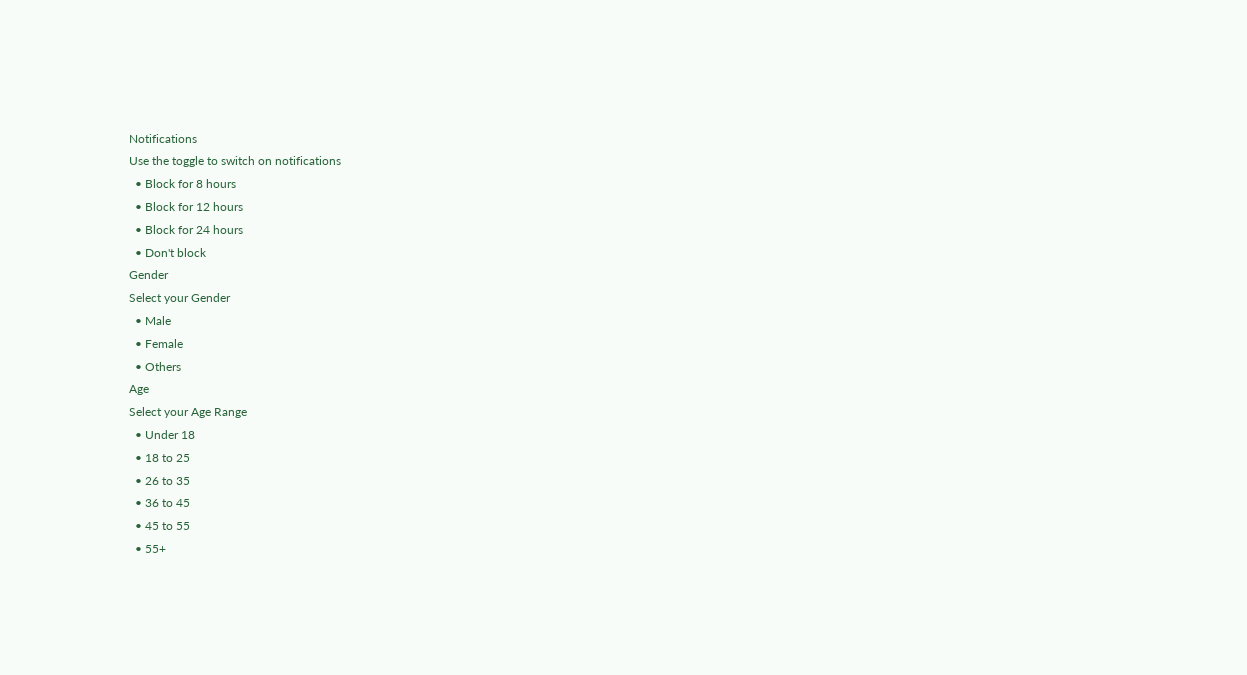Notifications
Use the toggle to switch on notifications
  • Block for 8 hours
  • Block for 12 hours
  • Block for 24 hours
  • Don't block
Gender
Select your Gender
  • Male
  • Female
  • Others
Age
Select your Age Range
  • Under 18
  • 18 to 25
  • 26 to 35
  • 36 to 45
  • 45 to 55
  • 55+